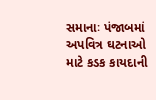સમાનાઃ પંજાબમાં અપવિત્ર ઘટનાઓ માટે કડક કાયદાની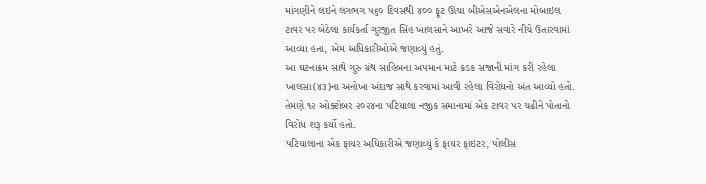માંગણીને લઇને લગભગ ૫૬૦ દિવસથી ૪૦૦ ફૂટ ઊંચા બીએસએનએલના મોબાઇલ ટાવર પર બેઠેલા કાર્યકર્તા ગુરજીત સિંહ ખાલસાને આખરે આજે સવારે નીચે ઉતારવામાં આવ્યા હતા, એમ અધિકારીઓએ જણાવ્યું હતું.
આ ઘટનાક્રમ સાથે ગુરુ ગ્રંથ સાહિબના અપમાન માટે કડક સજાની માંગ કરી રહેલા ખાલસા(૪૩)ના અનોખા અંદાજ સાથે કરવામાં આવી રહેલા વિરોધનો અંત આવ્યો હતો. તેમણે ૧૨ ઓક્ટોબર ૨૦૨૪ના પટિયાલા નજીક સમાનામાં એક ટાવર પર ચઢીને પોતાનો વિરોધ શરૂ કર્યો હતો.
પટિયાલાના એક ફાયર અધિકારીએ જણાવ્યું કે ફાયર ફાઇટર, પોલીસ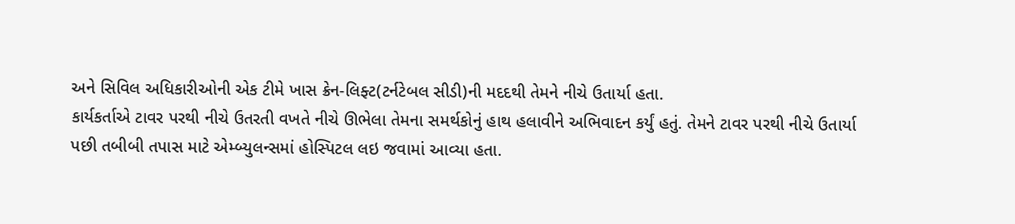અને સિવિલ અધિકારીઓની એક ટીમે ખાસ ક્રેન-લિફ્ટ(ટર્નટેબલ સીડી)ની મદદથી તેમને નીચે ઉતાર્યા હતા.
કાર્યકર્તાએ ટાવર પરથી નીચે ઉતરતી વખતે નીચે ઊભેલા તેમના સમર્થકોનું હાથ હલાવીને અભિવાદન કર્યું હતું. તેમને ટાવર પરથી નીચે ઉતાર્યા પછી તબીબી તપાસ માટે એમ્બ્યુલન્સમાં હોસ્પિટલ લઇ જવામાં આવ્યા હતા.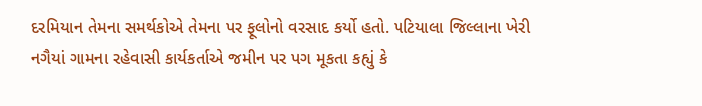દરમિયાન તેમના સમર્થકોએ તેમના પર ફૂલોનો વરસાદ કર્યો હતો. પટિયાલા જિલ્લાના ખેરી નગૈયાં ગામના રહેવાસી કાર્યકર્તાએ જમીન પર પગ મૂકતા કહ્યું કે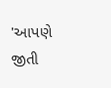'આપણે જીતી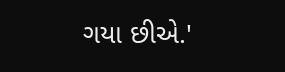ગયા છીએ.'